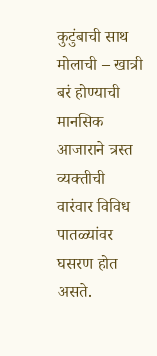कुटुंबाची साथ मोलाची – खात्री बरं होण्याची
मानसिक आजाराने त्रस्त व्यक्तीची वारंवार विविध पातळ्यांवर घसरण होत असते.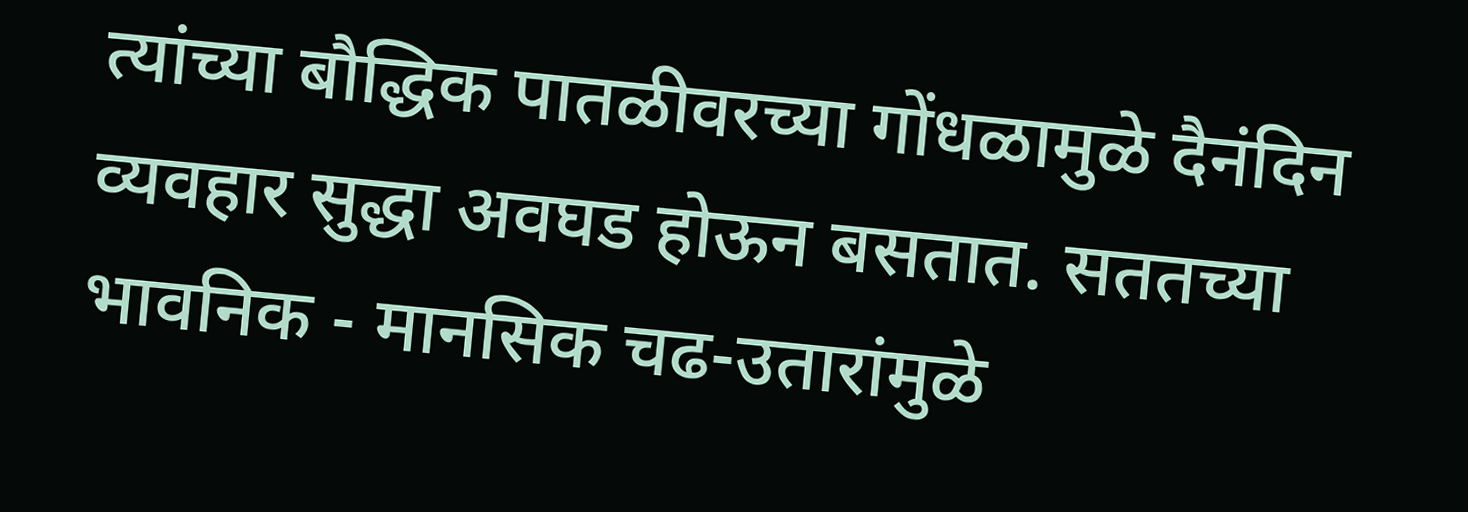त्यांच्या बौद्धिक पातळीवरच्या गोंधळामुळे दैनंदिन व्यवहार सुद्धा अवघड होऊन बसतात. सततच्या भावनिक - मानसिक चढ-उतारांमुळे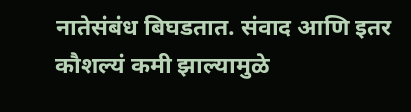नातेसंबंध बिघडतात. संवाद आणि इतर कौशल्यं कमी झाल्यामुळे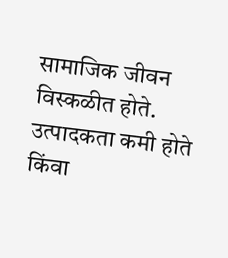सामाजिक जीवन विस्कळीत होते. उत्पादकता कमी होते किंवा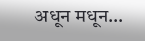अधून मधून…